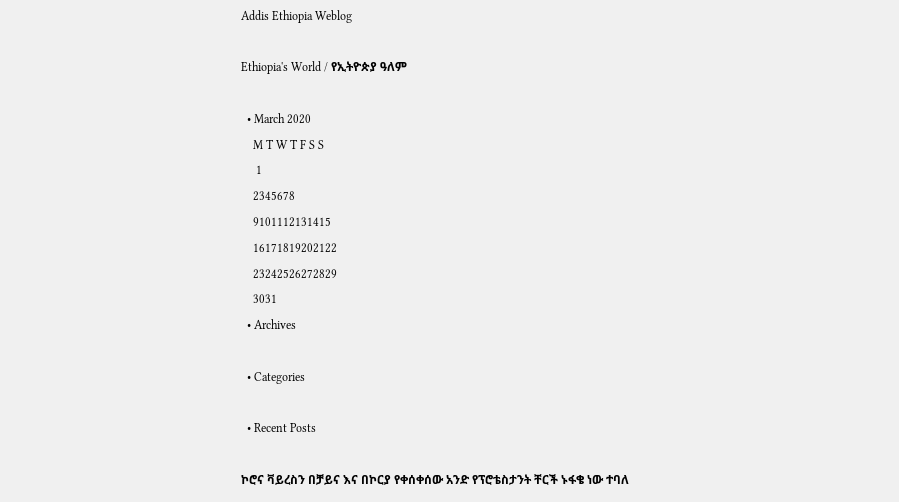Addis Ethiopia Weblog

Ethiopia's World / የኢትዮጵያ ዓለም

  • March 2020
    M T W T F S S
     1
    2345678
    9101112131415
    16171819202122
    23242526272829
    3031
  • Archives

  • Categories

  • Recent Posts

ኮሮና ቫይረስን በቻይና እና በኮርያ የቀሰቀሰው አንድ የፕሮቴስታንት ቸርች ኑፋቄ ነው ተባለ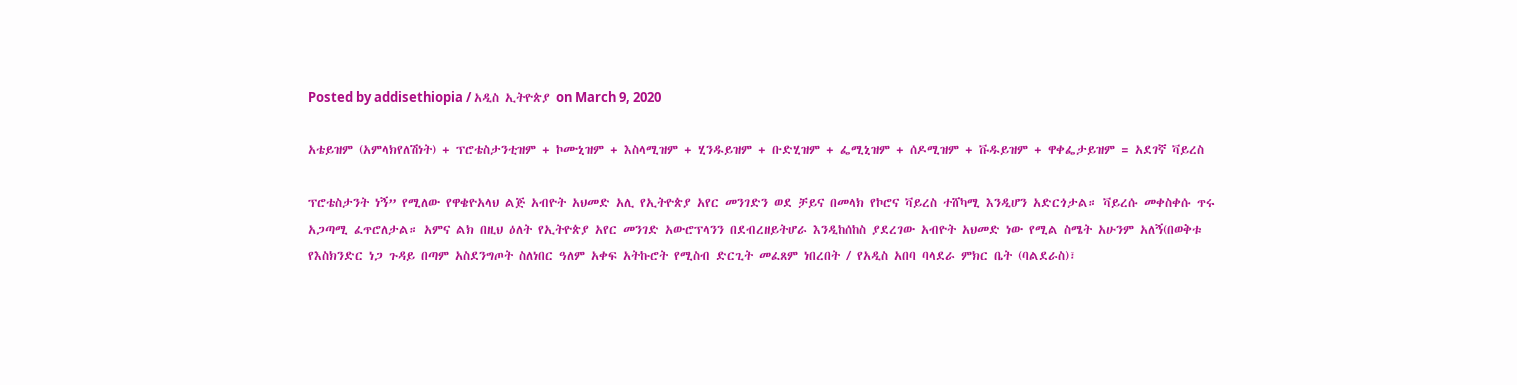Posted by addisethiopia / አዲስ ኢትዮጵያ on March 9, 2020

አቴይዝም (አምላክየለሽነት) + ፕሮቴስታንቲዝም + ኮሙኒዝም + እስላሚዝም + ሂንዱይዝም + ቡድሂዝም + ፌሚኒዝም + ሰዶሚዝም + ቩዱይዝም + ዋቀፌታይዝም = አደገኛ ቫይረስ

ፕሮቴስታንት ነኝ” የሚለው የዋቄዮአላህ ልጅ አብዮት አህመድ አሊ የኢትዮጵያ አየር መንገድን ወደ ቻይና በመላክ የኮሮና ቫይረስ ተሸካሚ እንዲሆን አድርጎታል። ቫይረሱ መቀስቀሱ ጥሩ አጋጣሚ ፈጥሮለታል። አምና ልክ በዚህ ዕለት የኢትዮጵያ አየር መንገድ አውሮፕላንን በደብረዘይትሆራ እንዲከሰከስ ያደረገው አብዮት አህመድ ነው የሚል ስሜት አሁንም አለኝ(በወቅቱ የእስክንድር ነጋ ጉዳይ በጣም አስደንግጦት ስለነበር ዓለም አቀፍ አትኩሮት የሚስብ ድርጊት መፈጸም ነበረበት / የአዲስ አበባ ባላደራ ምክር ቤት (ባልደራስ)፣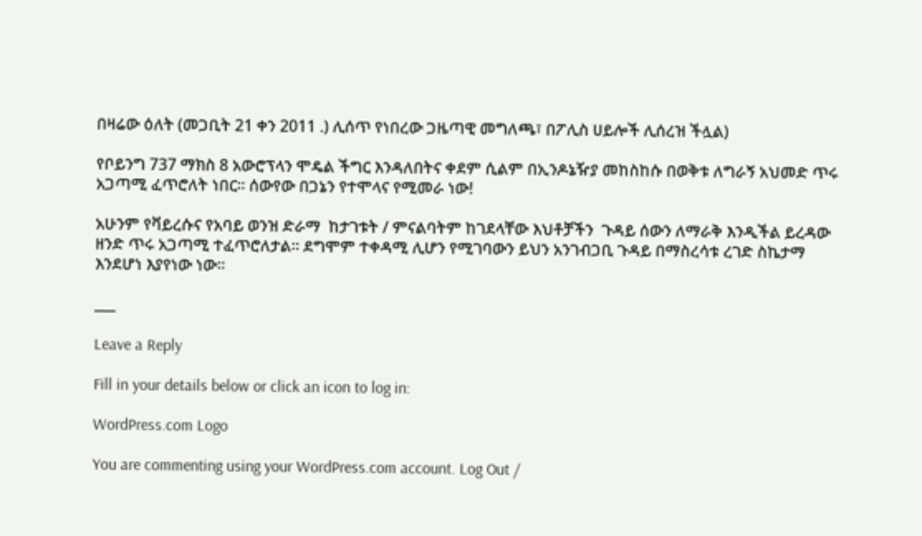በዛሬው ዕለት (መጋቢት 21 ቀን 2011 .) ሊሰጥ የነበረው ጋዜጣዊ መግለጫ፣ በፖሊስ ሀይሎች ሊሰረዝ ችሏል)

የቦይንግ 737 ማክስ 8 አውሮፕላን ሞዴል ችግር እንዳለበትና ቀደም ሲልም በኢንዶኔዥያ መከስከሱ በወቅቱ ለግራኝ አህመድ ጥሩ አጋጣሚ ፈጥሮለት ነበር። ሰውየው በጋኔን የተሞላና የሚመራ ነው!

አሁንም የቫይረሱና የአባይ ወንዝ ድራማ  ከታገቱት / ምናልባትም ከገደላቸው እህቶቻችን  ጉዳይ ሰውን ለማራቅ እንዲችል ይረዳው ዘንድ ጥሩ አጋጣሚ ተፈጥሮለታል። ደግሞም ተቀዳሚ ሊሆን የሚገባውን ይህን አንገብጋቢ ጉዳይ በማስረሳቱ ረገድ ስኬታማ እንደሆነ እያየነው ነው።

___

Leave a Reply

Fill in your details below or click an icon to log in:

WordPress.com Logo

You are commenting using your WordPress.com account. Log Out /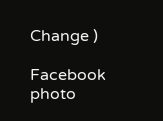Change )

Facebook photo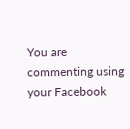You are commenting using your Facebook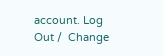account. Log Out /  Change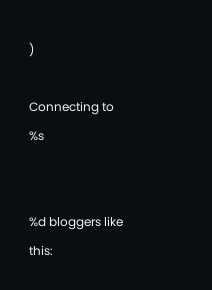)

Connecting to %s


%d bloggers like this: